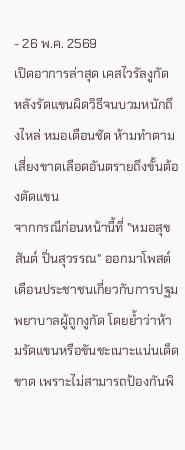- 26 พ.ค. 2569
เปิดอาการล่าสุด เคสไวรัลงูกัด หลังรัดแขนผิดวิธีจนบวมหนักถึงไหล่ หมอเตือนชัด ห้ามทำตาม เสี่ยงขาดเลือดอันตรายถึงขั้นต้องตัดแขน
จากกรณีก่อนหน้านี้ที่ "หมอสุขสันต์ ปิ่นสุวรรณ" ออกมาโพสต์เตือนประชาชนเกี่ยวกับการปฐมพยาบาลผู้ถูกงูกัด โดยย้ำว่าห้ามรัดแขนหรือขันชะเนาะแน่นเด็ดขาด เพราะไม่สามารถป้องกันพิ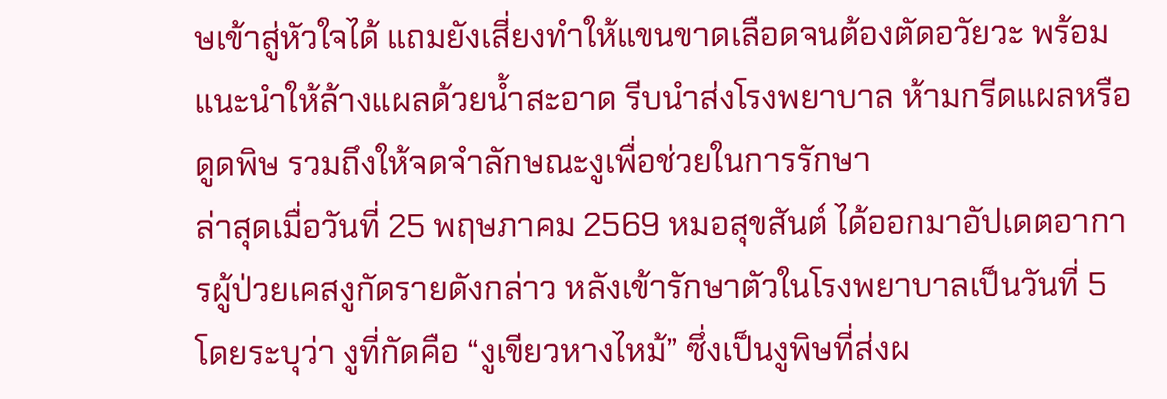ษเข้าสู่หัวใจได้ แถมยังเสี่ยงทำให้แขนขาดเลือดจนต้องตัดอวัยวะ พร้อมแนะนำให้ล้างแผลด้วยน้ำสะอาด รีบนำส่งโรงพยาบาล ห้ามกรีดแผลหรือดูดพิษ รวมถึงให้จดจำลักษณะงูเพื่อช่วยในการรักษา
ล่าสุดเมื่อวันที่ 25 พฤษภาคม 2569 หมอสุขสันต์ ได้ออกมาอัปเดตอาการผู้ป่วยเคสงูกัดรายดังกล่าว หลังเข้ารักษาตัวในโรงพยาบาลเป็นวันที่ 5 โดยระบุว่า งูที่กัดคือ “งูเขียวหางไหม้” ซึ่งเป็นงูพิษที่ส่งผ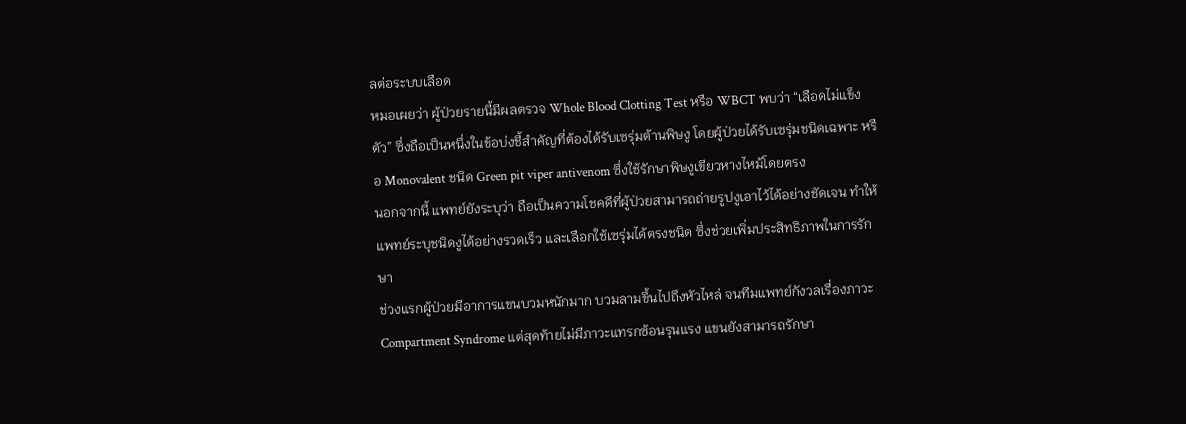ลต่อระบบเลือด
หมอเผยว่า ผู้ป่วยรายนี้มีผลตรวจ Whole Blood Clotting Test หรือ WBCT พบว่า “เลือดไม่แข็งตัว” ซึ่งถือเป็นหนึ่งในข้อบ่งชี้สำคัญที่ต้องได้รับเซรุ่มต้านพิษงู โดยผู้ป่วยได้รับเซรุ่มชนิดเฉพาะ หรือ Monovalent ชนิด Green pit viper antivenom ซึ่งใช้รักษาพิษงูเขียวหางไหม้โดยตรง
นอกจากนี้ แพทย์ยังระบุว่า ถือเป็นความโชคดีที่ผู้ป่วยสามารถถ่ายรูปงูเอาไว้ได้อย่างชัดเจน ทำให้แพทย์ระบุชนิดงูได้อย่างรวดเร็ว และเลือกใช้เซรุ่มได้ตรงชนิด ซึ่งช่วยเพิ่มประสิทธิภาพในการรักษา
ช่วงแรกผู้ป่วยมีอาการแขนบวมหนักมาก บวมลามขึ้นไปถึงหัวไหล่ จนทีมแพทย์กังวลเรื่องภาวะ Compartment Syndrome แต่สุดท้ายไม่มีภาวะแทรกซ้อนรุนแรง แขนยังสามารถรักษา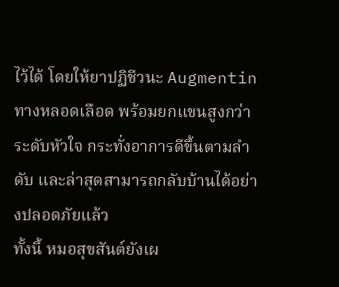ไว้ได้ โดยให้ยาปฏิชีวนะ Augmentin ทางหลอดเลือด พร้อมยกแขนสูงกว่าระดับหัวใจ กระทั่งอาการดีขึ้นตามลำดับ และล่าสุดสามารถกลับบ้านได้อย่างปลอดภัยแล้ว
ทั้งนี้ หมอสุขสันต์ยังเผ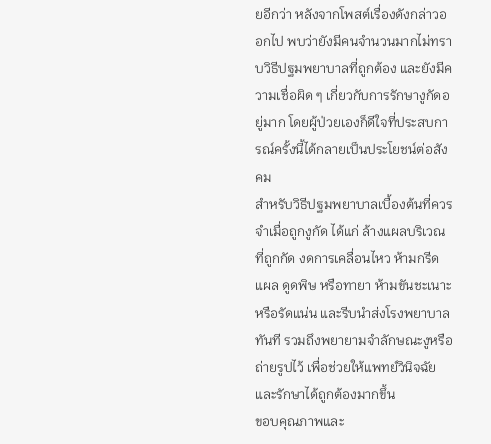ยอีกว่า หลังจากโพสต์เรื่องดังกล่าวออกไป พบว่ายังมีคนจำนวนมากไม่ทราบวิธีปฐมพยาบาลที่ถูกต้อง และยังมีความเชื่อผิด ๆ เกี่ยวกับการรักษางูกัดอยู่มาก โดยผู้ป่วยเองก็ดีใจที่ประสบการณ์ครั้งนี้ได้กลายเป็นประโยชน์ต่อสังคม
สำหรับวิธีปฐมพยาบาลเบื้องต้นที่ควรจำเมื่อถูกงูกัด ได้แก่ ล้างแผลบริเวณที่ถูกกัด งดการเคลื่อนไหว ห้ามกรีดแผล ดูดพิษ หรือทายา ห้ามขันชะเนาะหรือรัดแน่น และรีบนำส่งโรงพยาบาลทันที รวมถึงพยายามจำลักษณะงูหรือถ่ายรูปไว้ เพื่อช่วยให้แพทย์วินิจฉัยและรักษาได้ถูกต้องมากขึ้น
ขอบคุณภาพและ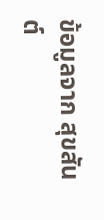ข้อมูลจาก สุขสันต์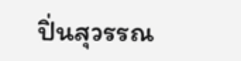ปิ่นสุวรรณ